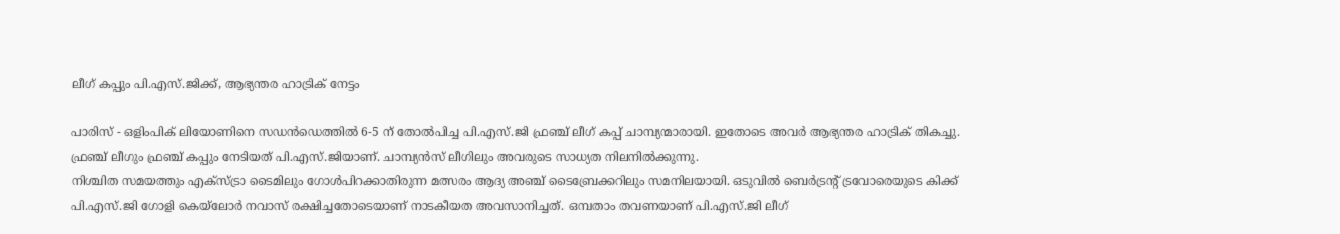ലീഗ് കപ്പും പി.എസ്.ജിക്ക്, ആഭ്യന്തര ഹാട്രിക് നേട്ടം

പാരിസ് - ഒളിംപിക് ലിയോണിനെ സഡന്‍ഡെത്തില്‍ 6-5 ന് തോല്‍പിച്ച പി.എസ്.ജി ഫ്രഞ്ച് ലീഗ് കപ്പ് ചാമ്പ്യന്മാരായി. ഇതോടെ അവര്‍ ആഭ്യന്തര ഹാട്രിക് തികച്ചു. ഫ്രഞ്ച് ലീഗും ഫ്രഞ്ച് കപ്പും നേടിയത് പി.എസ്.ജിയാണ്. ചാമ്പ്യന്‍സ് ലീഗിലും അവരുടെ സാധ്യത നിലനില്‍ക്കുന്നു.
നിശ്ചിത സമയത്തും എക്‌സ്ട്രാ ടൈമിലും ഗോള്‍പിറക്കാതിരുന്ന മത്സരം ആദ്യ അഞ്ച് ടൈബ്രേക്കറിലും സമനിലയായി. ഒടുവില്‍ ബെര്‍ട്രന്റ് ട്രവോരെയുടെ കിക്ക് പി.എസ്.ജി ഗോളി കെയ്‌ലോര്‍ നവാസ് രക്ഷിച്ചതോടെയാണ് നാടകീയത അവസാനിച്ചത്. ഒമ്പതാം തവണയാണ് പി.എസ്.ജി ലീഗ്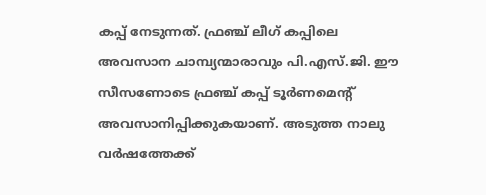കപ്പ് നേടുന്നത്. ഫ്രഞ്ച് ലീഗ് കപ്പിലെ അവസാന ചാമ്പ്യന്മാരാവും പി.എസ്.ജി. ഈ സീസണോടെ ഫ്രഞ്ച് കപ്പ് ടൂര്‍ണമെന്റ് അവസാനിപ്പിക്കുകയാണ്. അടുത്ത നാലു വര്‍ഷത്തേക്ക്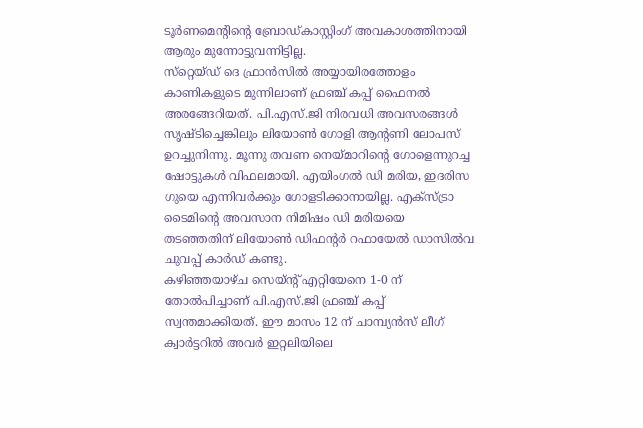ടൂര്‍ണമെന്റിന്റെ ബ്രോഡ്കാസ്റ്റിംഗ് അവകാശത്തിനായി ആരും മുന്നോട്ടുവന്നിട്ടില്ല.
സ്‌റ്റെയ്ഡ് ദെ ഫ്രാന്‍സില്‍ അയ്യായിരത്തോളം കാണികളുടെ മുന്നിലാണ് ഫ്രഞ്ച് കപ്പ് ഫൈനല്‍ അരങ്ങേറിയത്. പി.എസ്.ജി നിരവധി അവസരങ്ങള്‍ സൃഷ്ടിച്ചെങ്കിലും ലിയോണ്‍ ഗോളി ആന്റണി ലോപസ് ഉറച്ചുനിന്നു. മൂന്നു തവണ നെയ്മാറിന്റെ ഗോളെന്നുറച്ച ഷോട്ടുകള്‍ വിഫലമായി. എയിംഗല്‍ ഡി മരിയ, ഇദരിസ ഗുയെ എന്നിവര്‍ക്കും ഗോളടിക്കാനായില്ല. എക്‌സ്ട്രാ ടൈമിന്റെ അവസാന നിമിഷം ഡി മരിയയെ തടഞ്ഞതിന് ലിയോണ്‍ ഡിഫന്റര്‍ റഫായേല്‍ ഡാസില്‍വ ചുവപ്പ് കാര്‍ഡ് കണ്ടു.
കഴിഞ്ഞയാഴ്ച സെയ്ന്റ് എറ്റിയേനെ 1-0 ന് തോല്‍പിച്ചാണ് പി.എസ്.ജി ഫ്രഞ്ച് കപ്പ് സ്വന്തമാക്കിയത്. ഈ മാസം 12 ന് ചാമ്പ്യന്‍സ് ലീഗ് ക്വാര്‍ട്ടറില്‍ അവര്‍ ഇറ്റലിയിലെ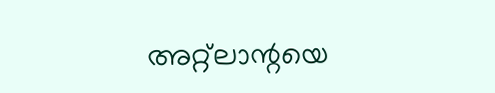അറ്റ്‌ലാന്റയെ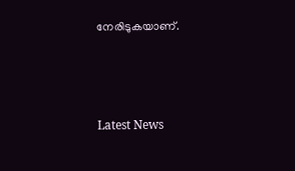നേരിടുകയാണ്.



Latest News